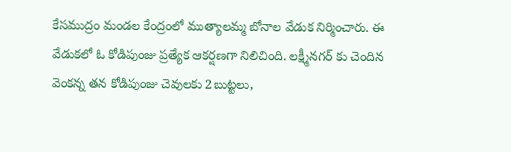కేసముద్రం మండల కేంద్రంలో ముత్యాలమ్మ బోనాల వేడుక నిర్మించారు. ఈ వేడుకలో ఓ కోడిపుంజు ప్రత్యేక ఆకర్షణగా నిలిచింది. లక్ష్మీనగర్ కు చెందిన వెంకన్న తన కోడిపుంజు చెవులకు 2బుట్టలు,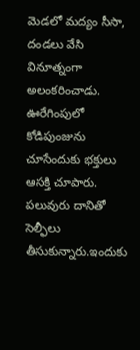మెడలో మద్యం సీసా, దండలు వేసి వినూత్నంగా అలంకరించాడు. ఊరేగింపులో కోడిపుంజును చూసేందుకు భక్తులు ఆసక్తి చూపారు. పలువురు దానితో సెల్ఫీలు తీసుకున్నారు.ఇందుకు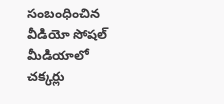సంబంధించిన వీడియో సోషల్ మీడియాలో చక్కర్లు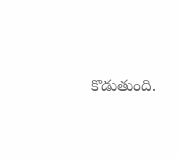కొడుతుంది.